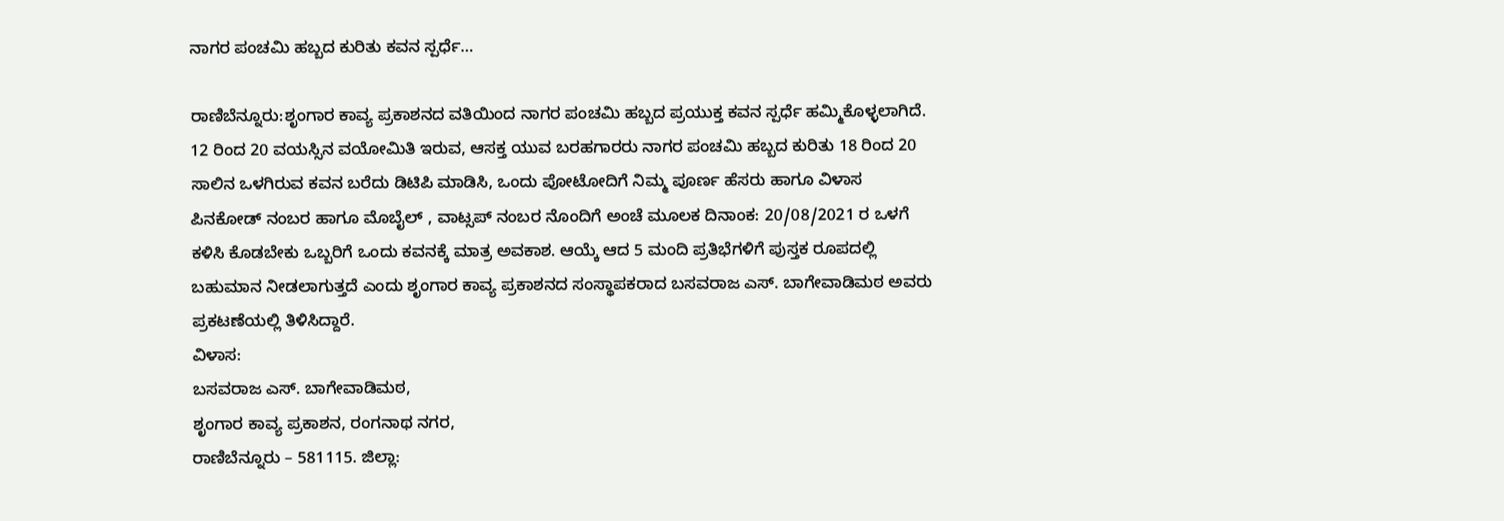ನಾಗರ ಪಂಚಮಿ ಹಬ್ಬದ ಕುರಿತು ಕವನ ಸ್ಪರ್ಧೆ…

ರಾಣಿಬೆನ್ನೂರು:ಶೃಂಗಾರ ಕಾವ್ಯ ಪ್ರಕಾಶನದ ವತಿಯಿಂದ ನಾಗರ ಪಂಚಮಿ ಹಬ್ಬದ ಪ್ರಯುಕ್ತ ಕವನ ಸ್ಪರ್ಧೆ ಹಮ್ಮಿಕೊಳ್ಳಲಾಗಿದೆ.
12 ರಿಂದ 20 ವಯಸ್ಸಿನ ವಯೋಮಿತಿ ಇರುವ, ಆಸಕ್ತ ಯುವ ಬರಹಗಾರರು ನಾಗರ ಪಂಚಮಿ ಹಬ್ಬದ ಕುರಿತು 18 ರಿಂದ 20 ಸಾಲಿನ ಒಳಗಿರುವ ಕವನ ಬರೆದು ಡಿಟಿಪಿ ಮಾಡಿಸಿ, ಒಂದು ಪೋಟೋದಿಗೆ ನಿಮ್ಮ ಪೂರ್ಣ ಹೆಸರು ಹಾಗೂ ವಿಳಾಸ
ಪಿನಕೋಡ್ ನಂಬರ ಹಾಗೂ ಮೊಬೈಲ್ , ವಾಟ್ಸಪ್ ನಂಬರ ನೊಂದಿಗೆ ಅಂಚೆ ಮೂಲಕ ದಿನಾಂಕ: 20/08/2021 ರ ಒಳಗೆ
ಕಳಿಸಿ ಕೊಡಬೇಕು ಒಬ್ಬರಿಗೆ ಒಂದು ಕವನಕ್ಕೆ ಮಾತ್ರ ಅವಕಾಶ. ಆಯ್ಕೆ ಆದ 5 ಮಂದಿ ಪ್ರತಿಭೆಗಳಿಗೆ ಪುಸ್ತಕ ರೂಪದಲ್ಲಿ ಬಹುಮಾನ ನೀಡಲಾಗುತ್ತದೆ ಎಂದು ಶೃಂಗಾರ ಕಾವ್ಯ ಪ್ರಕಾಶನದ ಸಂಸ್ಥಾಪಕರಾದ ಬಸವರಾಜ ಎಸ್. ಬಾಗೇವಾಡಿಮಠ ಅವರು ಪ್ರಕಟಣೆಯಲ್ಲಿ ತಿಳಿಸಿದ್ದಾರೆ.
ವಿಳಾಸ:
ಬಸವರಾಜ ಎಸ್. ಬಾಗೇವಾಡಿಮಠ,
ಶೃಂಗಾರ ಕಾವ್ಯ ಪ್ರಕಾಶನ, ರಂಗನಾಥ ನಗರ,
ರಾಣಿಬೆನ್ನೂರು – 581115. ಜಿಲ್ಲಾ: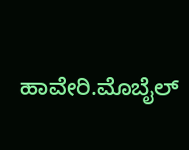ಹಾವೇರಿ.ಮೊಬೈಲ್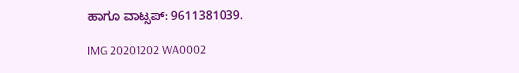ಹಾಗೂ ವಾಟ್ಸಪ್: 9611381039.

IMG 20201202 WA0002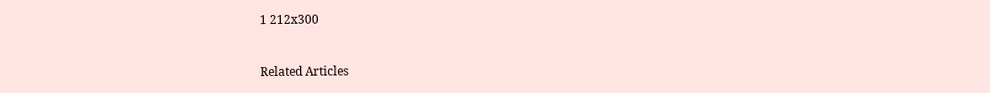1 212x300



Related Articles